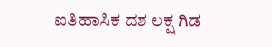ಐತಿಹಾಸಿಕ ದಶ ಲಕ್ಷ ಗಿಡ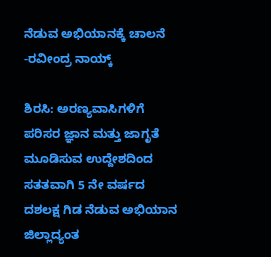ನೆಡುವ ಅಭಿಯಾನಕ್ಕೆ ಚಾಲನೆ -ರವೀಂದ್ರ ನಾಯ್ಕ್

ಶಿರಸಿ: ಅರಣ್ಯವಾಸಿಗಳಿಗೆ ಪರಿಸರ ಜ್ಞಾನ ಮತ್ತು ಜಾಗೃತೆ ಮೂಡಿಸುವ ಉದ್ದೇಶದಿಂದ ಸತತವಾಗಿ 5 ನೇ ವರ್ಷದ ದಶಲಕ್ಷ ಗಿಡ ನೆಡುವ ಅಭಿಯಾನ ಜಿಲ್ಲಾದ್ಯಂತ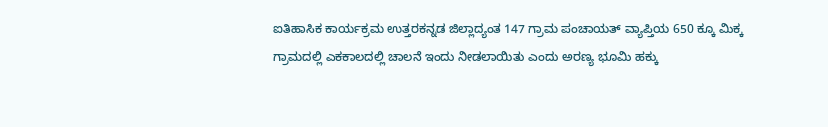ಐತಿಹಾಸಿಕ ಕಾರ್ಯಕ್ರಮ ಉತ್ತರಕನ್ನಡ ಜಿಲ್ಲಾದ್ಯಂತ 147 ಗ್ರಾಮ ಪಂಚಾಯತ್ ವ್ಯಾಪ್ತಿಯ 650 ಕ್ಕೂ ಮಿಕ್ಕ ಗ್ರಾಮದಲ್ಲಿ ಎಕಕಾಲದಲ್ಲಿ ಚಾಲನೆ ಇಂದು ನೀಡಲಾಯಿತು ಎಂದು ಅರಣ್ಯ ಭೂಮಿ ಹಕ್ಕು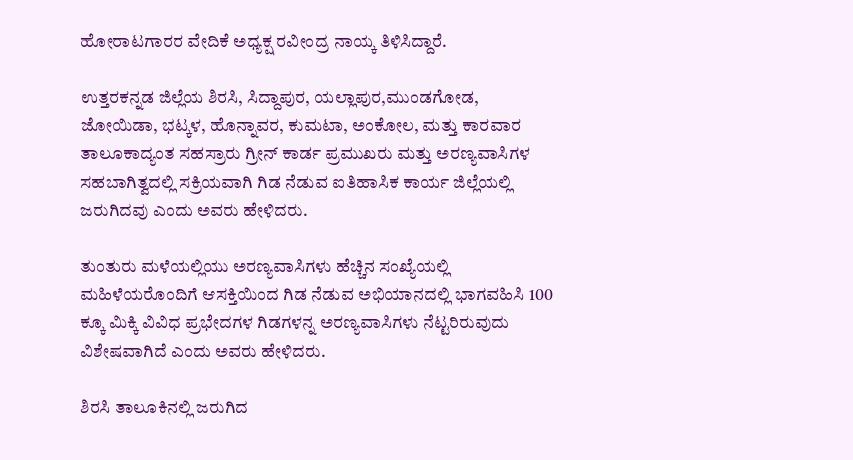ಹೋರಾಟಗಾರರ ವೇದಿಕೆ ಅಧ್ಯಕ್ಷ ರವೀಂದ್ರ ನಾಯ್ಕ ತಿಳಿಸಿದ್ದಾರೆ.

ಉತ್ತರಕನ್ನಡ ಜಿಲ್ಲೆಯ ಶಿರಸಿ, ಸಿದ್ದಾಪುರ, ಯಲ್ಲಾಪುರ,ಮುಂಡಗೋಡ, ಜೋಯಿಡಾ, ಭಟ್ಕಳ, ಹೊನ್ನಾವರ, ಕುಮಟಾ, ಅಂಕೋಲ, ಮತ್ತು ಕಾರವಾರ ತಾಲೂಕಾದ್ಯಂತ ಸಹಸ್ರಾರು ಗ್ರೀನ್ ಕಾರ್ಡ ಪ್ರಮುಖರು ಮತ್ತು ಅರಣ್ಯವಾಸಿಗಳ ಸಹಬಾಗಿತ್ವದಲ್ಲಿ ಸಕ್ರಿಯವಾಗಿ ಗಿಡ ನೆಡುವ ಐತಿಹಾಸಿಕ ಕಾರ್ಯ ಜಿಲ್ಲೆಯಲ್ಲಿ ಜರುಗಿದವು ಎಂದು ಅವರು ಹೇಳಿದರು.

ತುಂತುರು ಮಳೆಯಲ್ಲಿಯು ಅರಣ್ಯವಾಸಿಗಳು ಹೆಚ್ಚಿನ ಸಂಖ್ಯೆಯಲ್ಲಿ ಮಹಿಳೆಯರೊಂದಿಗೆ ಆಸಕ್ತಿಯಿಂದ ಗಿಡ ನೆಡುವ ಅಭಿಯಾನದಲ್ಲಿ ಭಾಗವಹಿಸಿ 100 ಕ್ಕೂ ಮಿಕ್ಕಿ ವಿವಿಧ ಪ್ರಭೇದಗಳ ಗಿಡಗಳನ್ನ ಅರಣ್ಯವಾಸಿಗಳು ನೆಟ್ಟರಿರುವುದು ವಿಶೇಷವಾಗಿದೆ ಎಂದು ಅವರು ಹೇಳಿದರು.

ಶಿರಸಿ ತಾಲೂಕಿನಲ್ಲಿ ಜರುಗಿದ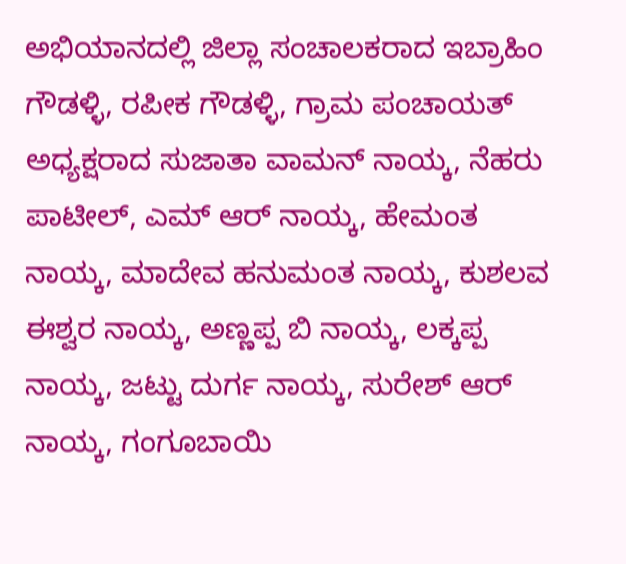ಅಭಿಯಾನದಲ್ಲಿ ಜಿಲ್ಲಾ ಸಂಚಾಲಕರಾದ ಇಬ್ರಾಹಿಂ ಗೌಡಳ್ಳಿ, ರಪೀಕ ಗೌಡಳ್ಳಿ, ಗ್ರಾಮ ಪಂಚಾಯತ್ ಅಧ್ಯಕ್ಷರಾದ ಸುಜಾತಾ ವಾಮನ್ ನಾಯ್ಕ, ನೆಹರು ಪಾಟೀಲ್, ಎಮ್ ಆರ್ ನಾಯ್ಕ, ಹೇಮಂತ ನಾಯ್ಕ, ಮಾದೇವ ಹನುಮಂತ ನಾಯ್ಕ, ಕುಶಲವ ಈಶ್ವರ ನಾಯ್ಕ, ಅಣ್ಣಪ್ಪ ಬಿ ನಾಯ್ಕ, ಲಕ್ಕಪ್ಪ ನಾಯ್ಕ, ಜಟ್ಟು ದುರ್ಗ ನಾಯ್ಕ, ಸುರೇಶ್ ಆರ್ ನಾಯ್ಕ, ಗಂಗೂಬಾಯಿ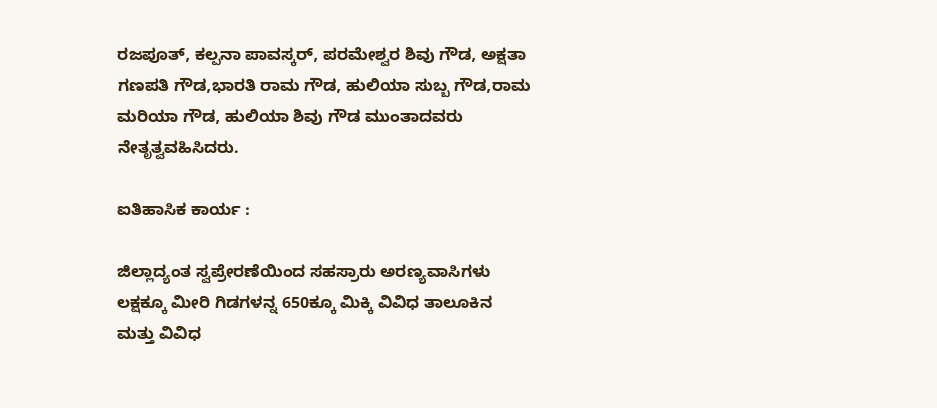ರಜಪೂತ್, ಕಲ್ಪನಾ ಪಾವಸ್ಕರ್, ಪರಮೇಶ್ವರ ಶಿವು ಗೌಡ, ಅಕ್ಷತಾ ಗಣಪತಿ ಗೌಡ,ಭಾರತಿ ರಾಮ ಗೌಡ, ಹುಲಿಯಾ ಸುಬ್ಬ ಗೌಡ,ರಾಮ ಮರಿಯಾ ಗೌಡ, ಹುಲಿಯಾ ಶಿವು ಗೌಡ ಮುಂತಾದವರು ನೇತೃತ್ವವಹಿಸಿದರು.

ಐತಿಹಾಸಿಕ ಕಾರ್ಯ :

ಜಿಲ್ಲಾದ್ಯಂತ ಸ್ವಪ್ರೇರಣೆಯಿಂದ ಸಹಸ್ರಾರು ಅರಣ್ಯವಾಸಿಗಳು ಲಕ್ಷಕ್ಕೂ ಮೀರಿ ಗಿಡಗಳನ್ನ 650ಕ್ಕೂ ಮಿಕ್ಕಿ ವಿವಿಧ ತಾಲೂಕಿನ ಮತ್ತು ವಿವಿಧ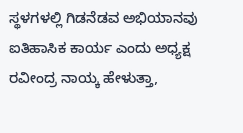ಸ್ಥಳಗಳಲ್ಲಿ ಗಿಡನೆಡವ ಅಭಿಯಾನವು ಐತಿಹಾಸಿಕ ಕಾರ್ಯ ಎಂದು ಅಧ್ಯಕ್ಷ ರವೀಂದ್ರ ನಾಯ್ಕ ಹೇಳುತ್ತಾ,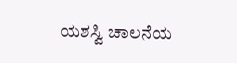ಯಶಸ್ವಿ ಚಾಲನೆಯ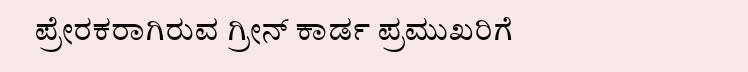ಪ್ರೇರಕರಾಗಿರುವ ಗ್ರೀನ್ ಕಾರ್ಡ ಪ್ರಮುಖರಿಗೆ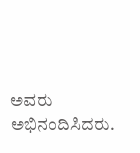ಅವರು ಅಭಿನಂದಿಸಿದರು.